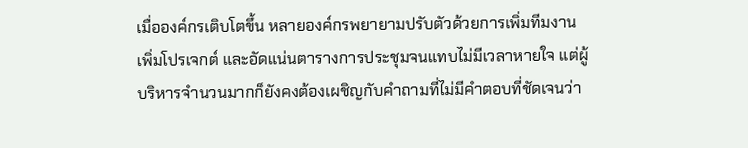เมื่อองค์กรเติบโตขึ้น หลายองค์กรพยายามปรับตัวด้วยการเพิ่มทีมงาน เพิ่มโปรเจกต์ และอัดแน่นตารางการประชุมจนแทบไม่มีเวลาหายใจ แต่ผู้บริหารจำนวนมากก็ยังคงต้องเผชิญกับคำถามที่ไม่มีคำตอบที่ชัดเจนว่า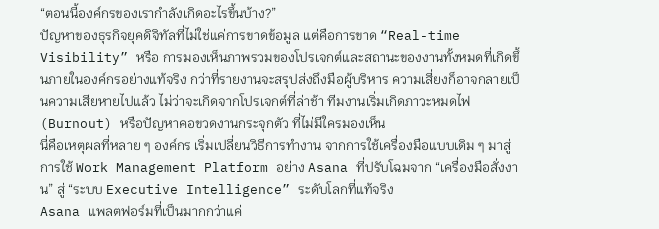“ตอนนี้องค์กรของเรากำลังเกิดอะไรขึ้นบ้าง?”
ปัญหาของธุรกิจยุคดิจิทัลที่ไม่ใช่แค่การขาดข้อมูล แต่คือการขาด “Real-time Visibility” หรือ การมองเห็นภาพรวมของโปรเจกต์และสถานะของงานทั้งหมดที่เกิดขึ้นภายในองค์กรอย่างแท้จริง กว่าที่รายงานจะสรุปส่งถึงมือผู้บริหาร ความเสี่ยงก็อาจกลายเป็นความเสียหายไปแล้ว ไม่ว่าจะเกิดจากโปรเจกต์ที่ล่าช้า ทีมงานเริ่มเกิดภาวะหมดไฟ (Burnout) หรือปัญหาคอขวดงานกระจุกตัว ที่ไม่มีใครมองเห็น
นี่คือเหตุผลที่หลาย ๆ องค์กร เริ่มเปลี่ยนวิธีการทำงาน จากการใช้เครื่องมือแบบเดิม ๆ มาสู่การใช้ Work Management Platform อย่าง Asana ที่ปรับโฉมจาก “เครื่องมือสั่งงาน” สู่ “ระบบ Executive Intelligence” ระดับโลกที่แท้จริง
Asana แพลตฟอร์มที่เป็นมากกว่าแค่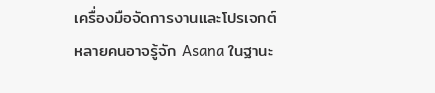เครื่องมือจัดการงานและโปรเจกต์
หลายคนอาจรู้จัก Asana ในฐานะ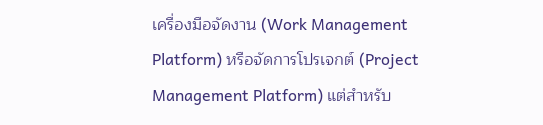เครื่องมือจัดงาน (Work Management Platform) หรือจัดการโปรเจกต์ (Project Management Platform) แต่สำหรับ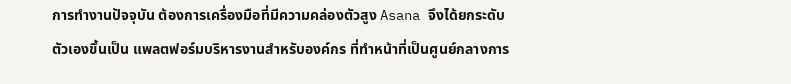การทำงานปัจจุบัน ต้องการเครื่องมือที่มีความคล่องตัวสูง Asana จึงได้ยกระดับตัวเองขึ้นเป็น แพลตฟอร์มบริหารงานสำหรับองค์กร ที่ทำหน้าที่เป็นศูนย์กลางการ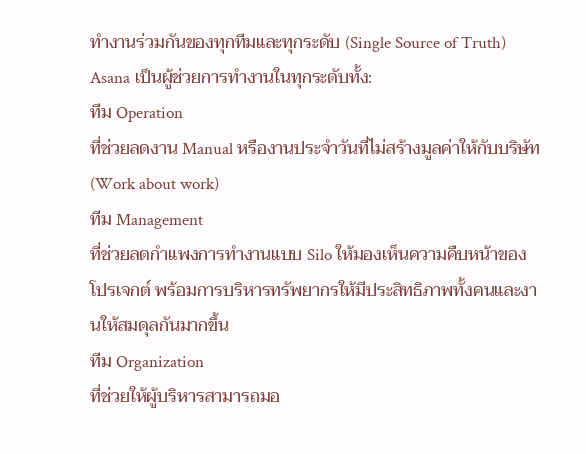ทำงานร่วมกันของทุกทีมและทุกระดับ (Single Source of Truth)
Asana เป็นผู้ช่วยการทำงานในทุกระดับทั้ง:
ทีม Operation
ที่ช่วยลดงาน Manual หรืองานประจำวันที่ไม่สร้างมูลค่าให้กับบริษัท (Work about work)
ทีม Management
ที่ช่วยลดกำแพงการทำงานแบบ Silo ให้มองเห็นความคืบหน้าของโปรเจกต์ พร้อมการบริหารทรัพยากรให้มีประสิทธิภาพทั้งคนและงานให้สมดุลกันมากขึ้น
ทีม Organization
ที่ช่วยให้ผู้บริหารสามารถมอ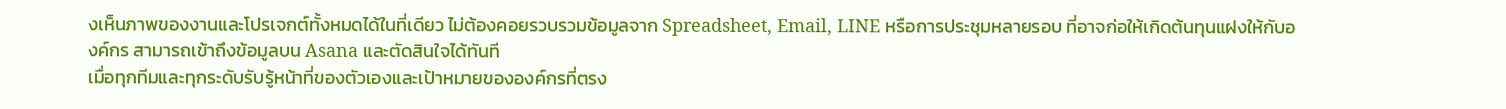งเห็นภาพของงานและโปรเจกต์ทั้งหมดได้ในที่เดียว ไม่ต้องคอยรวบรวมข้อมูลจาก Spreadsheet, Email, LINE หรือการประชุมหลายรอบ ที่อาจก่อให้เกิดต้นทุนแฝงให้กับองค์กร สามารถเข้าถึงข้อมูลบน Asana และตัดสินใจได้ทันที
เมื่อทุกทีมและทุกระดับรับรู้หน้าที่ของตัวเองและเป้าหมายขององค์กรที่ตรง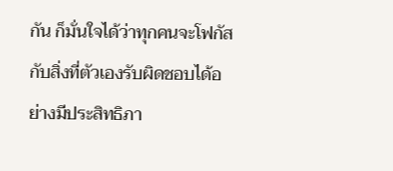กัน ก็มั่นใจได้ว่าทุกคนจะโฟกัสกับสิ่งที่ตัวเองรับผิดชอบได้อย่างมีประสิทธิภา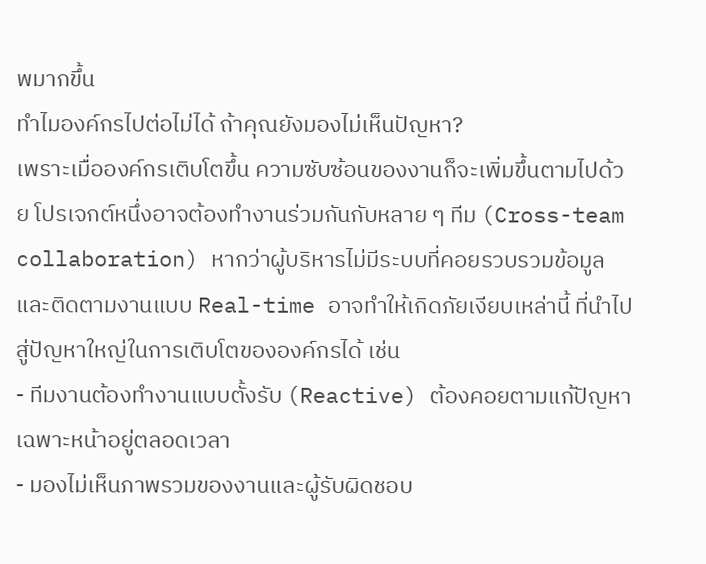พมากขึ้น
ทำไมองค์กรไปต่อไม่ได้ ถ้าคุณยังมองไม่เห็นปัญหา?
เพราะเมื่อองค์กรเติบโตขึ้น ความซับซ้อนของงานก็จะเพิ่มขึ้นตามไปด้วย โปรเจกต์หนึ่งอาจต้องทำงานร่วมกันกับหลาย ๆ ทีม (Cross-team collaboration) หากว่าผู้บริหารไม่มีระบบที่คอยรวบรวมข้อมูลและติดตามงานแบบ Real-time อาจทำให้เกิดภัยเงียบเหล่านี้ ที่นำไปสู่ปัญหาใหญ่ในการเติบโตขององค์กรได้ เช่น
- ทีมงานต้องทำงานแบบตั้งรับ (Reactive) ต้องคอยตามแก้ปัญหาเฉพาะหน้าอยู่ตลอดเวลา
- มองไม่เห็นภาพรวมของงานและผู้รับผิดชอบ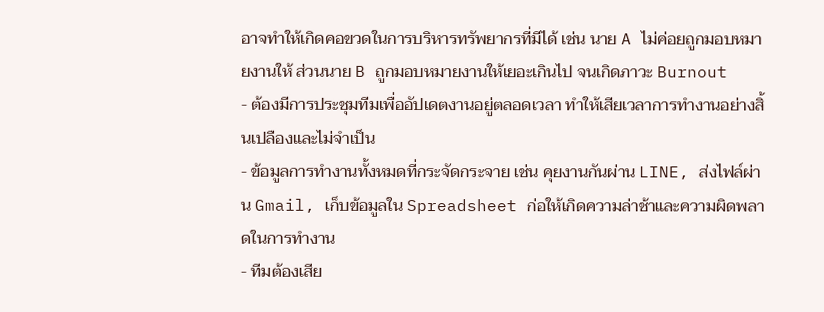อาจทำให้เกิดคอขวดในการบริหารทรัพยากรที่มีได้ เช่น นาย A ไม่ค่อยถูกมอบหมายงานให้ ส่วนนาย B ถูกมอบหมายงานให้เยอะเกินไป จนเกิดภาวะ Burnout
- ต้องมีการประชุมทีมเพื่ออัปเดตงานอยู่ตลอดเวลา ทำให้เสียเวลาการทำงานอย่างสิ้นเปลืองและไม่จำเป็น
- ข้อมูลการทำงานทั้งหมดที่กระจัดกระจาย เช่น คุยงานกันผ่าน LINE, ส่งไฟล์ผ่าน Gmail, เก็บข้อมูลใน Spreadsheet ก่อให้เกิดความล่าช้าและความผิดพลาดในการทำงาน
- ทีมต้องเสีย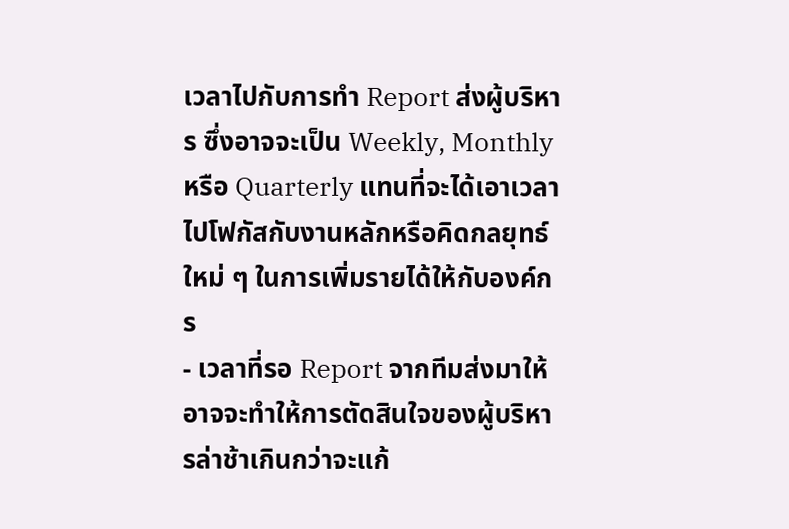เวลาไปกับการทำ Report ส่งผู้บริหาร ซึ่งอาจจะเป็น Weekly, Monthly หรือ Quarterly แทนที่จะได้เอาเวลาไปโฟกัสกับงานหลักหรือคิดกลยุทธ์ใหม่ ๆ ในการเพิ่มรายได้ให้กับองค์กร
- เวลาที่รอ Report จากทีมส่งมาให้ อาจจะทำให้การตัดสินใจของผู้บริหารล่าช้าเกินกว่าจะแก้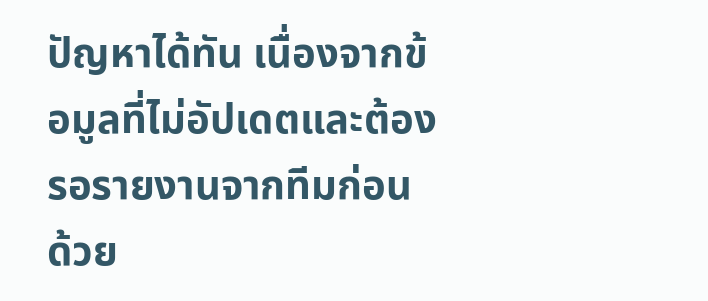ปัญหาได้ทัน เนื่องจากข้อมูลที่ไม่อัปเดตและต้องรอรายงานจากทีมก่อน
ด้วย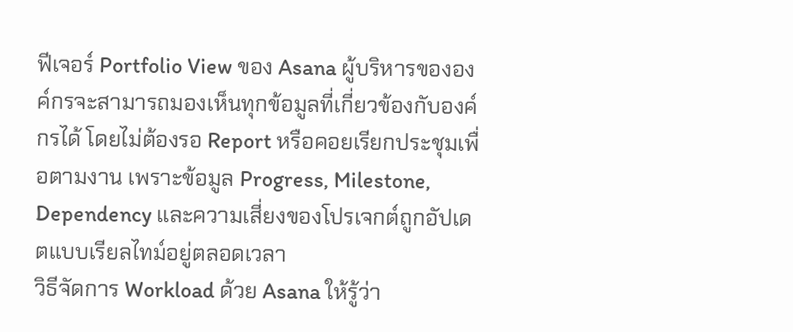ฟีเจอร์ Portfolio View ของ Asana ผู้บริหารขององค์กรจะสามารถมองเห็นทุกข้อมูลที่เกี่ยวข้องกับองค์กรได้ โดยไม่ต้องรอ Report หรือคอยเรียกประชุมเพื่อตามงาน เพราะข้อมูล Progress, Milestone, Dependency และความเสี่ยงของโปรเจกต์ถูกอัปเดตแบบเรียลไทม์อยู่ตลอดเวลา
วิธีจัดการ Workload ด้วย Asana ให้รู้ว่า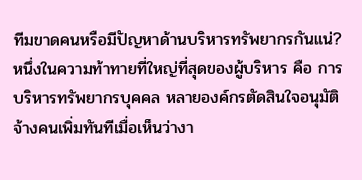ทีมขาดคนหรือมีปัญหาด้านบริหารทรัพยากรกันแน่?
หนึ่งในความท้าทายที่ใหญ่ที่สุดของผู้บริหาร คือ การบริหารทรัพยากรบุคคล หลายองค์กรตัดสินใจอนุมัติจ้างคนเพิ่มทันทีเมื่อเห็นว่างา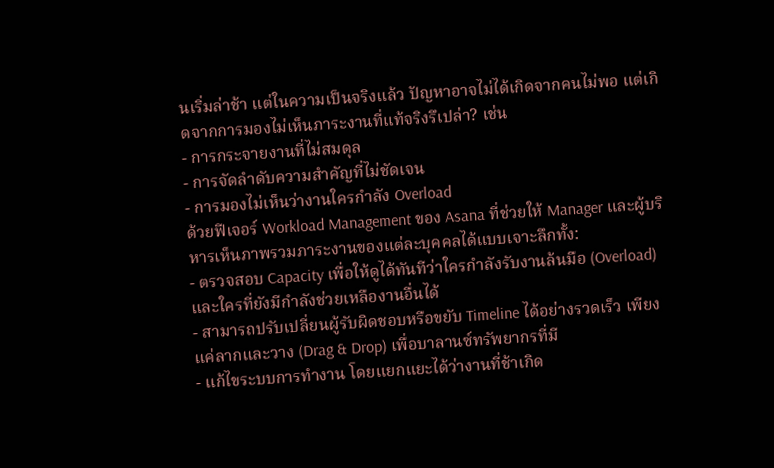นเริ่มล่าช้า แต่ในความเป็นจริงแล้ว ปัญหาอาจไม่ได้เกิดจากคนไม่พอ แต่เกิดจากการมองไม่เห็นภาระงานที่แท้จริงรึเปล่า? เช่น
- การกระจายงานที่ไม่สมดุล
- การจัดลำดับความสำคัญที่ไม่ชัดเจน
- การมองไม่เห็นว่างานใครกำลัง Overload
ด้วยฟีเจอร์ Workload Management ของ Asana ที่ช่วยให้ Manager และผู้บริหารเห็นภาพรวมภาระงานของแต่ละบุคคลได้แบบเจาะลึกทั้ง:
- ตรวจสอบ Capacity เพื่อให้ดูได้ทันทีว่าใครกำลังรับงานล้นมือ (Overload) และใครที่ยังมีกำลังช่วยเหลืองานอื่นได้
- สามารถปรับเปลี่ยนผู้รับผิดชอบหรือขยับ Timeline ได้อย่างรวดเร็ว เพียงแค่ลากและวาง (Drag & Drop) เพื่อบาลานซ์ทรัพยากรที่มี
- แก้ไขระบบการทำงาน โดยแยกแยะได้ว่างานที่ช้าเกิด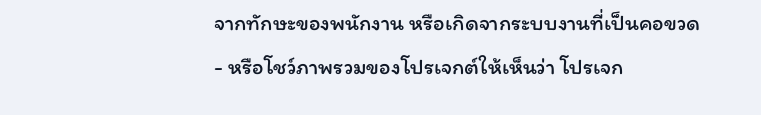จากทักษะของพนักงาน หรือเกิดจากระบบงานที่เป็นคอขวด
- หรือโชว์ภาพรวมของโปรเจกต์ให้เห็นว่า โปรเจก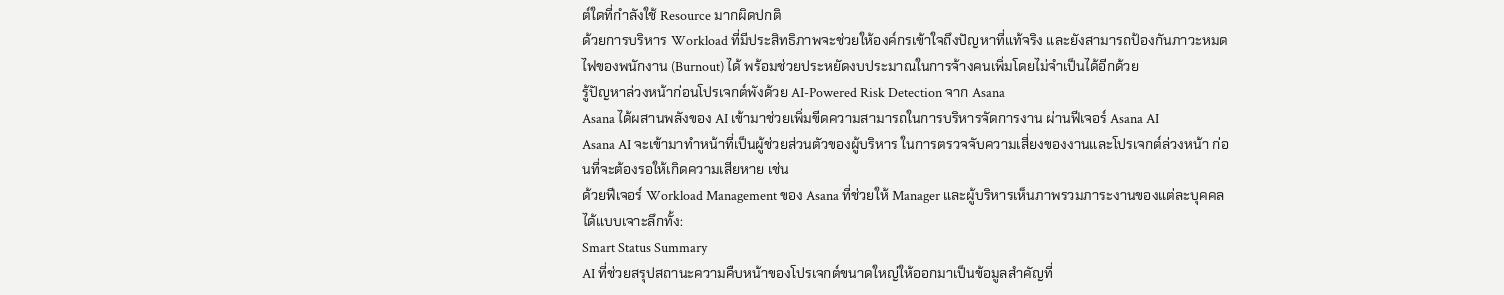ต์ใดที่กำลังใช้ Resource มากผิดปกติ
ด้วยการบริหาร Workload ที่มีประสิทธิภาพจะช่วยให้องค์กรเข้าใจถึงปัญหาที่แท้จริง และยังสามารถป้องกันภาวะหมดไฟของพนักงาน (Burnout) ได้ พร้อมช่วยประหยัดงบประมาณในการจ้างคนเพิ่มโดยไม่จำเป็นได้อีกด้วย
รู้ปัญหาล่วงหน้าก่อนโปรเจกต์พังด้วย AI-Powered Risk Detection จาก Asana
Asana ได้ผสานพลังของ AI เข้ามาช่วยเพิ่มขีดความสามารถในการบริหารจัดการงาน ผ่านฟีเจอร์ Asana AI
Asana AI จะเข้ามาทำหน้าที่เป็นผู้ช่วยส่วนตัวของผู้บริหาร ในการตรวจจับความเสี่ยงของงานและโปรเจกต์ล่วงหน้า ก่อนที่จะต้องรอให้เกิดความเสียหาย เช่น
ด้วยฟีเจอร์ Workload Management ของ Asana ที่ช่วยให้ Manager และผู้บริหารเห็นภาพรวมภาระงานของแต่ละบุคคลได้แบบเจาะลึกทั้ง:
Smart Status Summary
AI ที่ช่วยสรุปสถานะความคืบหน้าของโปรเจกต์ขนาดใหญ่ให้ออกมาเป็นข้อมูลสำคัญที่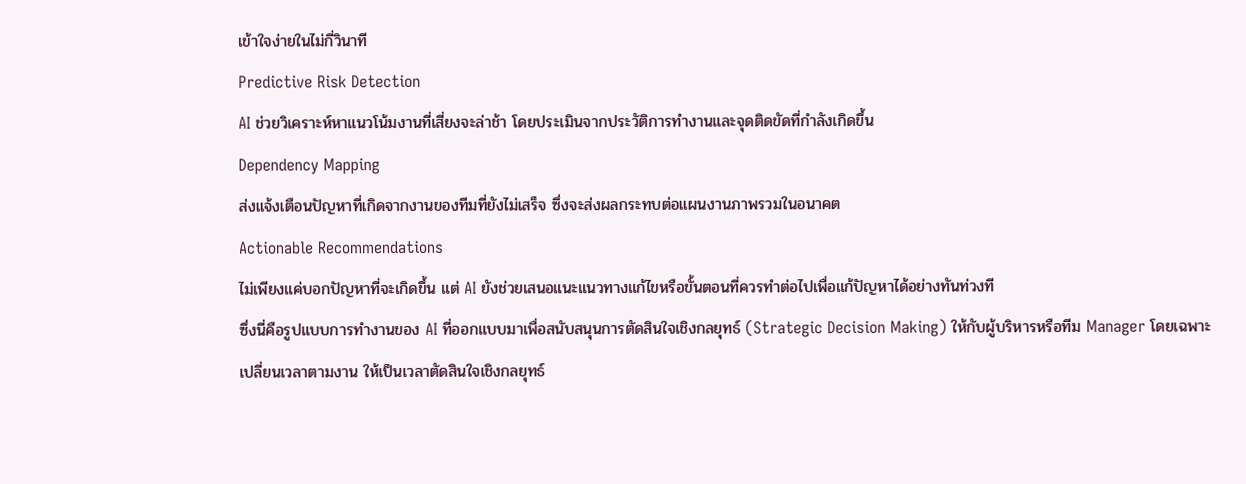เข้าใจง่ายในไม่กี่วินาที
Predictive Risk Detection
AI ช่วยวิเคราะห์หาแนวโน้มงานที่เสี่ยงจะล่าช้า โดยประเมินจากประวัติการทำงานและจุดติดขัดที่กำลังเกิดขึ้น
Dependency Mapping
ส่งแจ้งเตือนปัญหาที่เกิดจากงานของทีมที่ยังไม่เสร็จ ซึ่งจะส่งผลกระทบต่อแผนงานภาพรวมในอนาคต
Actionable Recommendations
ไม่เพียงแค่บอกปัญหาที่จะเกิดขึ้น แต่ AI ยังช่วยเสนอแนะแนวทางแก้ไขหรือขั้นตอนที่ควรทำต่อไปเพื่อแก้ปัญหาได้อย่างทันท่วงที
ซึ่งนี่คือรูปแบบการทำงานของ AI ที่ออกแบบมาเพื่อสนับสนุนการตัดสินใจเชิงกลยุทธ์ (Strategic Decision Making) ให้กับผู้บริหารหรือทีม Manager โดยเฉพาะ
เปลี่ยนเวลาตามงาน ให้เป็นเวลาตัดสินใจเชิงกลยุทธ์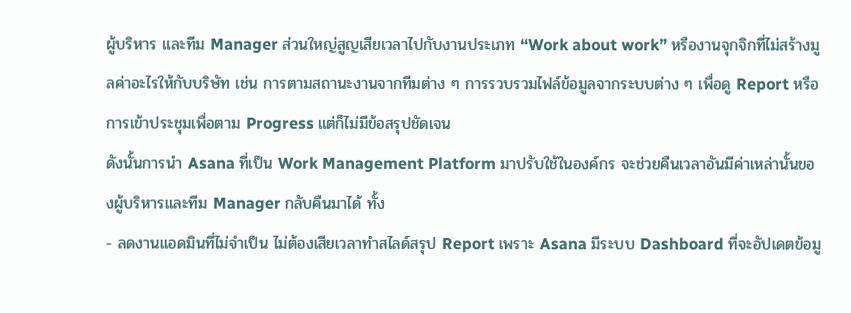ผู้บริหาร และทีม Manager ส่วนใหญ่สูญเสียเวลาไปกับงานประเภท “Work about work” หรืองานจุกจิกที่ไม่สร้างมูลค่าอะไรให้กับบริษัท เช่น การตามสถานะงานจากทีมต่าง ๆ การรวบรวมไฟล์ข้อมูลจากระบบต่าง ๆ เพื่อดู Report หรือการเข้าประชุมเพื่อตาม Progress แต่ก็ไม่มีข้อสรุปชัดเจน
ดังนั้นการนำ Asana ที่เป็น Work Management Platform มาปรับใช้ในองค์กร จะช่วยคืนเวลาอันมีค่าเหล่านั้นของผู้บริหารและทีม Manager กลับคืนมาได้ ทั้ง
- ลดงานแอดมินที่ไม่จำเป็น ไม่ต้องเสียเวลาทำสไลด์สรุป Report เพราะ Asana มีระบบ Dashboard ที่จะอัปเดตข้อมู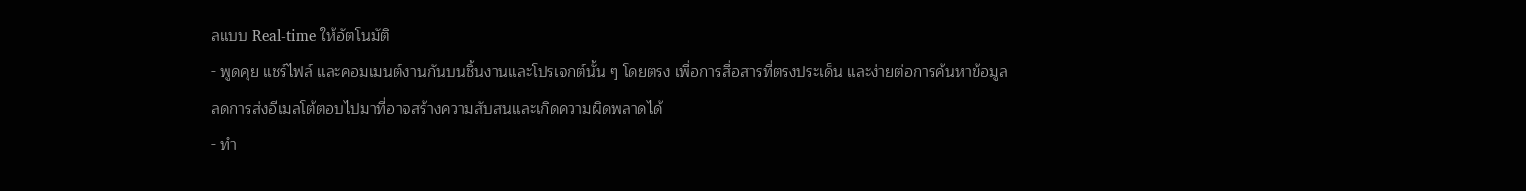ลแบบ Real-time ให้อัตโนมัติ
- พูดคุย แชร์ไฟล์ และคอมเมนต์งานกันบนชิ้นงานและโปรเจกต์นั้น ๆ โดยตรง เพื่อการสื่อสารที่ตรงประเด็น และง่ายต่อการค้นหาข้อมูล ลดการส่งอีเมลโต้ตอบไปมาที่อาจสร้างความสับสนและเกิดความผิดพลาดได้
- ทำ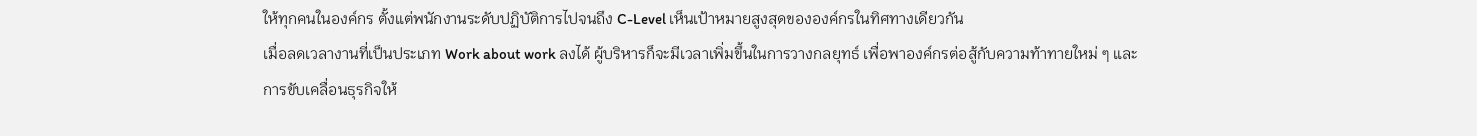ให้ทุกคนในองค์กร ตั้งแต่พนักงานระดับปฏิบัติการไปจนถึง C-Level เห็นเป้าหมายสูงสุดขององค์กรในทิศทางเดียวกัน
เมื่อลดเวลางานที่เป็นประเภท Work about work ลงได้ ผู้บริหารก็จะมีเวลาเพิ่มขึ้นในการวางกลยุทธ์ เพื่อพาองค์กรต่อสู้กับความท้าทายใหม่ ๆ และการขับเคลื่อนธุรกิจให้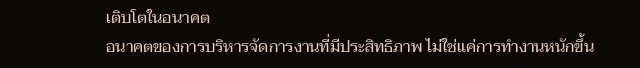เติบโตในอนาคต
อนาคตของการบริหารจัดการงานที่มีประสิทธิภาพ ไม่ใช่แค่การทำงานหนักขึ้น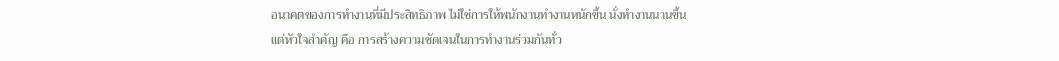อนาคตของการทำงานที่มีประสิทธิภาพ ไม่ใช่การให้พนักงานทำงานหนักขึ้น นั่งทำงานนานขึ้น แต่หัวใจสำคัญ คือ การสร้างความชัดเจนในการทำงานร่วมกันทั่ว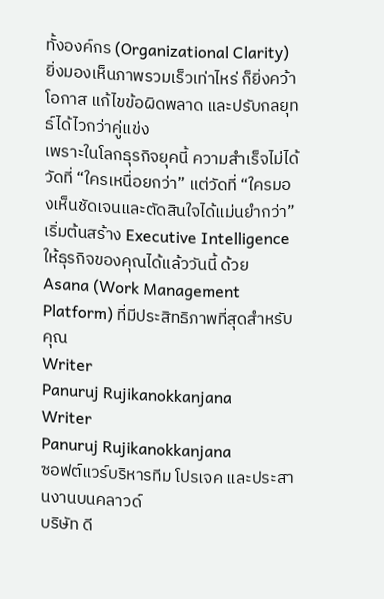ทั้งองค์กร (Organizational Clarity) ยิ่งมองเห็นภาพรวมเร็วเท่าไหร่ ก็ยิ่งคว้าโอกาส แก้ไขข้อผิดพลาด และปรับกลยุทธ์ได้ไวกว่าคู่แข่ง
เพราะในโลกธุรกิจยุคนี้ ความสำเร็จไม่ได้วัดที่ “ใครเหนื่อยกว่า” แต่วัดที่ “ใครมองเห็นชัดเจนและตัดสินใจได้แม่นยำกว่า”
เริ่มต้นสร้าง Executive Intelligence ให้ธุรกิจของคุณได้แล้ววันนี้ ด้วย Asana (Work Management Platform) ที่มีประสิทธิภาพที่สุดสำหรับคุณ
Writer
Panuruj Rujikanokkanjana
Writer
Panuruj Rujikanokkanjana
ซอฟต์แวร์บริหารทีม โปรเจค และประสานงานบนคลาวด์
บริษัท ดี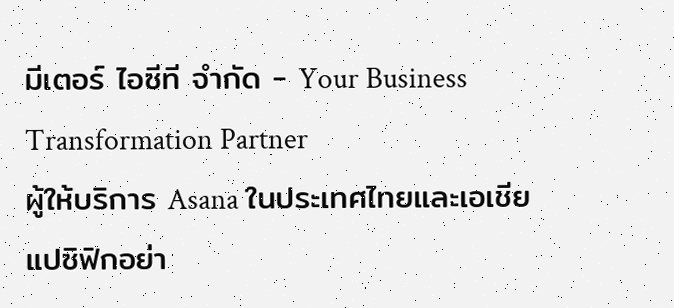มีเตอร์ ไอซีที จำกัด - Your Business Transformation Partner
ผู้ให้บริการ Asana ในประเทศไทยและเอเชียแปซิฟิกอย่า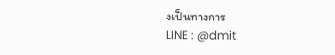งเป็นทางการ
LINE : @dmit